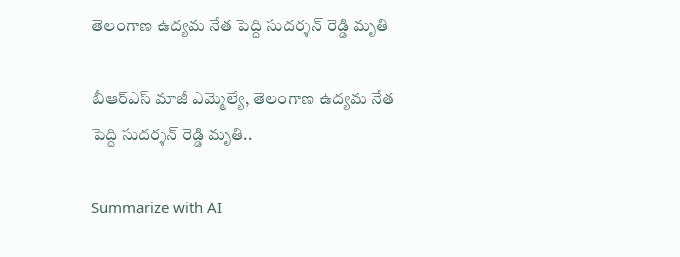తెలంగాణ ఉద్యమ నేత పెద్ది సుదర్శన్ రెడ్డి మృతి

బీఆర్ఎస్ మాజీ ఎమ్మెల్యే, తెలంగాణ ఉద్యమ నేత పెద్ది సుదర్శన్ రెడ్డి మృతి..

Summarize with AI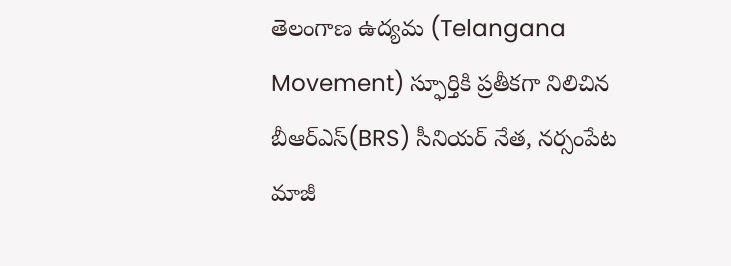తెలంగాణ ఉద్యమ (Telangana Movement) స్ఫూర్తికి ప్రతీకగా నిలిచిన బీఆర్ఎస్(BRS) సీనియర్ నేత, నర్సంపేట మాజీ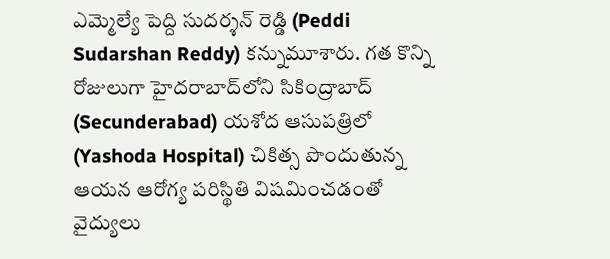ఎమ్మెల్యే పెద్ది సుదర్శన్ రెడ్డి (Peddi Sudarshan Reddy) కన్నుమూశారు. గత కొన్ని రోజులుగా హైదరాబాద్‌లోని సికింద్రాబాద్ (Secunderabad) యశోద ఆసుపత్రిలో (Yashoda Hospital) చికిత్స పొందుతున్న ఆయన ఆరోగ్య పరిస్థితి విషమించడంతో వైద్యులు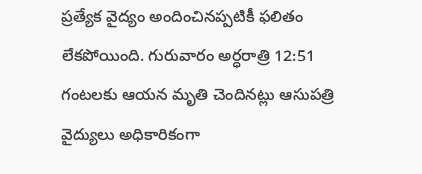ప్రత్యేక వైద్యం అందించినప్పటికీ ఫలితం లేకపోయింది. గురువారం అర్ధరాత్రి 12:51 గంటలకు ఆయన మృతి చెందినట్లు ఆసుపత్రి వైద్యులు అధికారికంగా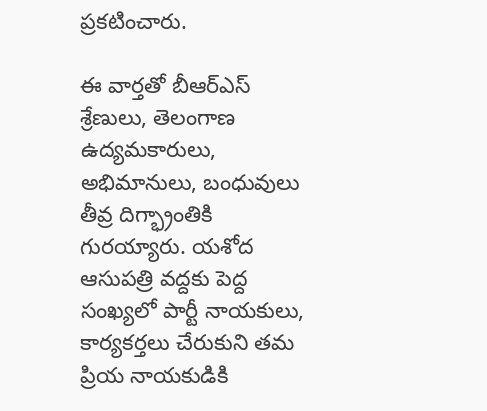ప్రకటించారు.

ఈ వార్తతో బీఆర్ఎస్ శ్రేణులు, తెలంగాణ ఉద్యమకారులు, అభిమానులు, బంధువులు తీవ్ర దిగ్భ్రాంతికి గురయ్యారు. యశోద ఆసుపత్రి వద్దకు పెద్ద సంఖ్యలో పార్టీ నాయకులు, కార్యకర్తలు చేరుకుని తమ ప్రియ నాయకుడికి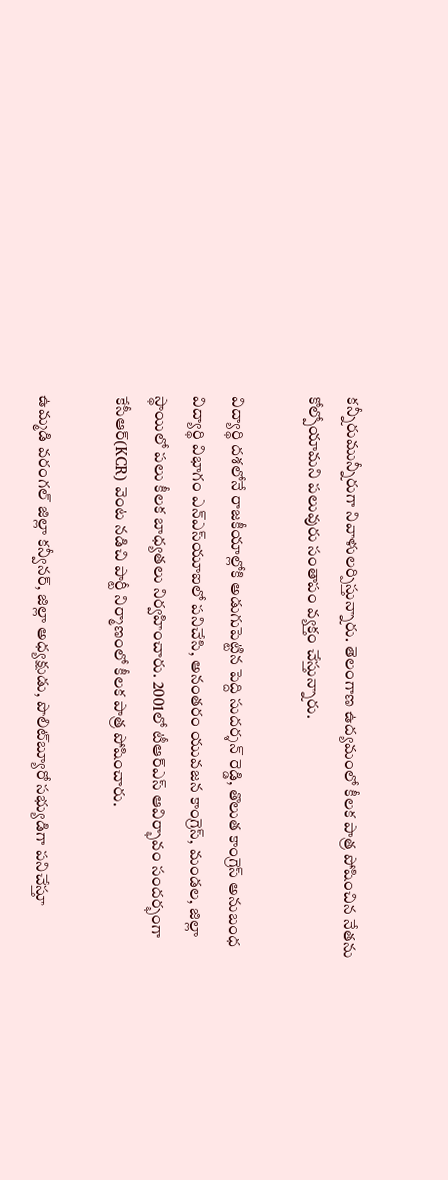కన్నీరుమున్నీరుగా నివాళులర్పిస్తున్నారు. తెలంగాణ ఉద్యమంలో కీలక పాత్ర పోషించిన నేతను కోల్పోయామని పలువురు సంతాపం వ్యక్తం చేస్తున్నారు.

విద్యార్థి దశలోనే రాజకీయాల్లోకి అడుగుపెట్టిన పెద్ది సుదర్శన్ రెడ్డి, తొలుత కాంగ్రెస్ అనుబంధ విద్యార్థి విభాగం ఎన్‌ఎస్‌యూఐలో పనిచేసి, అనంతరం యువజన కాంగ్రెస్, మండల, జిల్లా స్థాయిలో పలు కీలక బాధ్యతలు నిర్వహించారు. 2001లో టీఆర్ఎస్ ఆవిర్భావం సందర్భంగా కేసీఆర్(KCR) వెంట నడిచి పార్టీ నిర్మాణంలో కీలక పాత్ర పోషించారు.

ఉమ్మడి వరంగల్ జిల్లా కన్వీనర్, జిల్లా అధ్యక్షుడు, పొలిట్‌బ్యూరో సభ్యుడిగా పనిచేస్తూ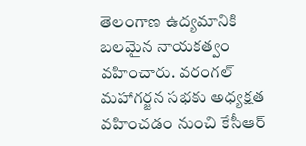తెలంగాణ ఉద్యమానికి బలమైన నాయకత్వం వహించారు. వరంగల్ మహాగర్జన సభకు అధ్యక్షత వహించడం నుంచి కేసీఆర్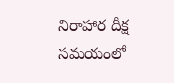నిరాహార దీక్ష సమయంలో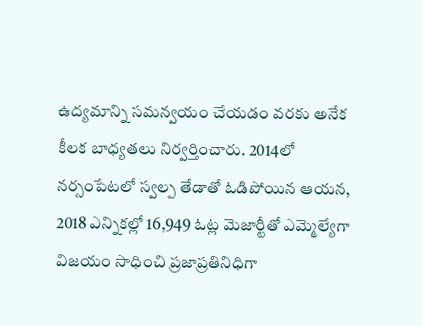ఉద్యమాన్ని సమన్వయం చేయడం వరకు అనేక కీలక బాధ్యతలు నిర్వర్తించారు. 2014లో నర్సంపేటలో స్వల్ప తేడాతో ఓడిపోయిన ఆయన, 2018 ఎన్నికల్లో 16,949 ఓట్ల మెజార్టీతో ఎమ్మెల్యేగా విజయం సాధించి ప్రజాప్రతినిధిగా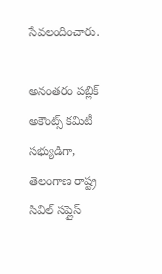సేవలందించారు.

అనంతరం పబ్లిక్ అకౌంట్స్ కమిటీ సభ్యుడిగా, తెలంగాణ రాష్ట్ర సివిల్ సప్లైస్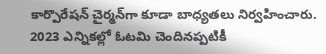కార్పొరేషన్ చైర్మన్‌గా కూడా బాధ్యతలు నిర్వహించారు. 2023 ఎన్నికల్లో ఓటమి చెందినప్పటికీ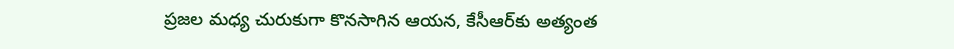ప్రజల మధ్య చురుకుగా కొనసాగిన ఆయన, కేసీఆర్‌కు అత్యంత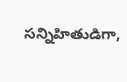సన్నిహితుడిగా,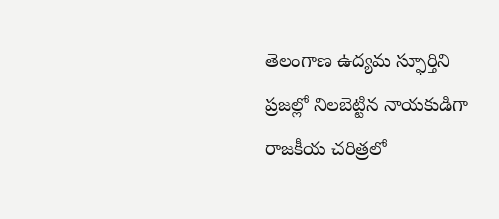తెలంగాణ ఉద్యమ స్ఫూర్తిని ప్రజల్లో నిలబెట్టిన నాయకుడిగా రాజకీయ చరిత్రలో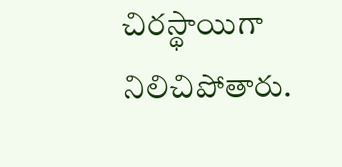చిరస్థాయిగా నిలిచిపోతారు.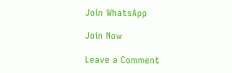Join WhatsApp

Join Now

Leave a Comment